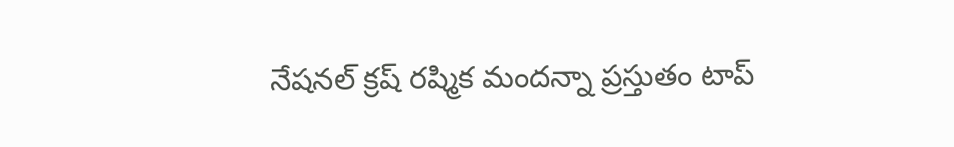నేషనల్ క్రష్ రష్మిక మందన్నా ప్రస్తుతం టాప్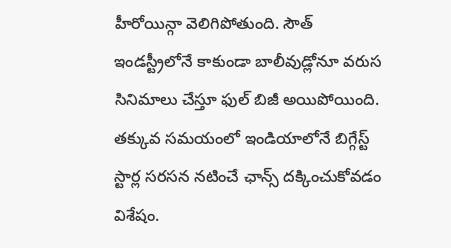హీరోయిన్గా వెలిగిపోతుంది. సౌత్ ఇండస్ట్రీలోనే కాకుండా బాలీవుడ్లోనూ వరుస సినిమాలు చేస్తూ ఫుల్ బిజీ అయిపోయింది. తక్కువ సమయంలో ఇండియాలోనే బిగ్గేస్ట్ స్టార్ల సరసన నటించే ఛాన్స్ దక్కించుకోవడం విశేషం.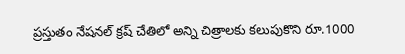ప్రస్తుతం నేషనల్ క్రష్ చేతిలో అన్ని చిత్రాలకు కలుపుకొని రూ.1000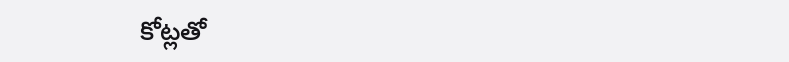కోట్లతో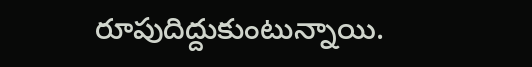రూపుదిద్దుకుంటున్నాయి.